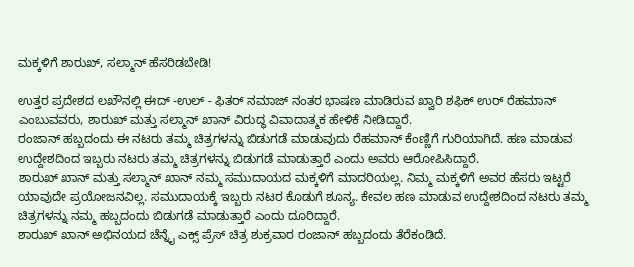ಮಕ್ಕಳಿಗೆ ಶಾರುಖ್, ಸಲ್ಮಾನ್ ಹೆಸರಿಡಬೇಡಿ!

ಉತ್ತರ ಪ್ರದೇಶದ ಲಖೌನಲ್ಲಿ ಈದ್ -ಉಲ್ - ಫಿತರ್ ನಮಾಜ್ ನಂತರ ಭಾಷಣ ಮಾಡಿರುವ ಖ್ವಾರಿ ಶಫಿಕ್ ಉರ್ ರೆಹಮಾನ್ ಎಂಬುವವರು, ಶಾರುಖ್ ಮತ್ತು ಸಲ್ಮಾನ್ ಖಾನ್ ವಿರುದ್ಧ ವಿವಾದಾತ್ಮಕ ಹೇಳಿಕೆ ನೀಡಿದ್ದಾರೆ.
ರಂಜಾನ್ ಹಬ್ಬದಂದು ಈ ನಟರು ತಮ್ಮ ಚಿತ್ರಗಳನ್ನು ಬಿಡುಗಡೆ ಮಾಡುವುದು ರೆಹಮಾನ್ ಕೆಂಣ್ಣಿಗೆ ಗುರಿಯಾಗಿದೆ. ಹಣ ಮಾಡುವ ಉದ್ದೇಶದಿಂದ ಇಬ್ಬರು ನಟರು ತಮ್ಮ ಚಿತ್ರಗಳನ್ನು ಬಿಡುಗಡೆ ಮಾಡುತ್ತಾರೆ ಎಂದು ಅವರು ಆರೋಪಿಸಿದ್ದಾರೆ.
ಶಾರುಖ್ ಖಾನ್ ಮತ್ತು ಸಲ್ಮಾನ್ ಖಾನ್ ನಮ್ಮ ಸಮುದಾಯದ ಮಕ್ಕಳಿಗೆ ಮಾದರಿಯಲ್ಲ. ನಿಮ್ಮ ಮಕ್ಕಳಿಗೆ ಅವರ ಹೆಸರು ಇಟ್ಟರೆ ಯಾವುದೇ ಪ್ರಯೋಜನವಿಲ್ಲ. ಸಮುದಾಯಕ್ಕೆ ಇಬ್ಬರು ನಟರ ಕೊಡುಗೆ ಶೂನ್ಯ. ಕೇವಲ ಹಣ ಮಾಡುವ ಉದ್ದೇಶದಿಂದ ನಟರು ತಮ್ಮ ಚಿತ್ರಗಳನ್ನು ನಮ್ಮ ಹಬ್ಬದಂದು ಬಿಡುಗಡೆ ಮಾಡುತ್ತಾರೆ ಎಂದು ದೂರಿದ್ದಾರೆ.
ಶಾರುಖ್ ಖಾನ್ ಅಭಿನಯದ ಚೆನ್ನೈ ಎಕ್ಸ್ ಪ್ರೆಸ್ ಚಿತ್ರ ಶುಕ್ರವಾರ ರಂಜಾನ್ ಹಬ್ಬದಂದು ತೆರೆಕಂಡಿದೆ.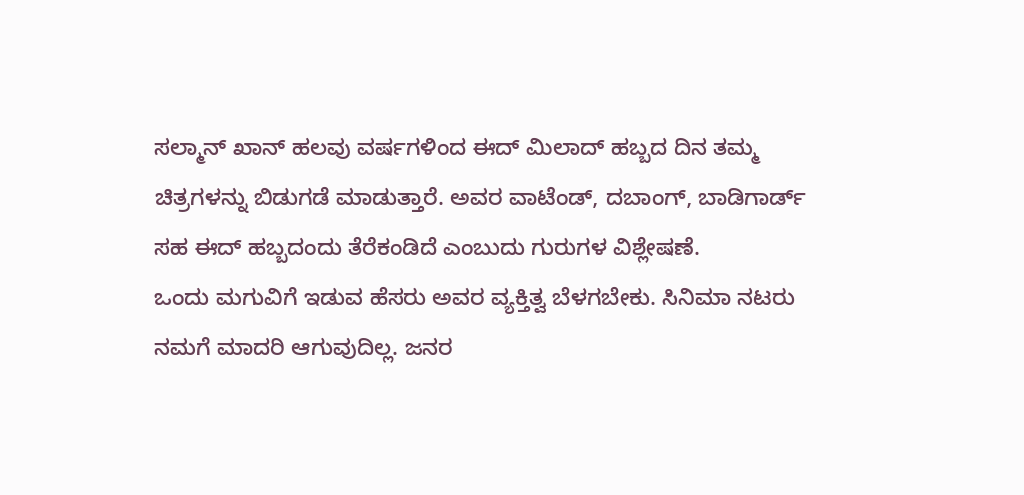ಸಲ್ಮಾನ್ ಖಾನ್ ಹಲವು ವರ್ಷಗಳಿಂದ ಈದ್ ಮಿಲಾದ್ ಹಬ್ಬದ ದಿನ ತಮ್ಮ ಚಿತ್ರಗಳನ್ನು ಬಿಡುಗಡೆ ಮಾಡುತ್ತಾರೆ. ಅವರ ವಾಟೆಂಡ್, ದಬಾಂಗ್, ಬಾಡಿಗಾರ್ಡ್ ಸಹ ಈದ್ ಹಬ್ಬದಂದು ತೆರೆಕಂಡಿದೆ ಎಂಬುದು ಗುರುಗಳ ವಿಶ್ಲೇಷಣೆ.
ಒಂದು ಮಗುವಿಗೆ ಇಡುವ ಹೆಸರು ಅವರ ವ್ಯಕ್ತಿತ್ವ ಬೆಳಗಬೇಕು. ಸಿನಿಮಾ ನಟರು ನಮಗೆ ಮಾದರಿ ಆಗುವುದಿಲ್ಲ. ಜನರ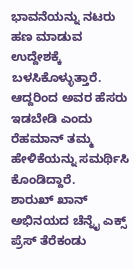ಭಾವನೆಯನ್ನು ನಟರು ಹಣ ಮಾಡುವ ಉದ್ದೇಶಕ್ಕೆ ಬಳಸಿಕೊಳ್ಳುತ್ತಾರೆ. ಆದ್ದರಿಂದ ಅವರ ಹೆಸರು ಇಡಬೇಡಿ ಎಂದು ರೆಹಮಾನ್ ತಮ್ಮ ಹೇಳಿಕೆಯನ್ನು ಸಮರ್ಥಿಸಿ ಕೊಂಡಿದ್ದಾರೆ.
ಶಾರುಖ್ ಖಾನ್ ಅಭಿನಯದ ಚೆನ್ನೈ ಎಕ್ಸ್ ಪ್ರೆಸ್ ತೆರೆಕಂಡು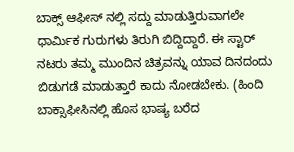ಬಾಕ್ಸ್ ಆಫೀಸ್ ನಲ್ಲಿ ಸದ್ದು ಮಾಡುತ್ತಿರುವಾಗಲೇ ಧಾರ್ಮಿಕ ಗುರುಗಳು ತಿರುಗಿ ಬಿದ್ದಿದ್ದಾರೆ. ಈ ಸ್ಟಾರ್ ನಟರು ತಮ್ಮ ಮುಂದಿನ ಚಿತ್ರವನ್ನು ಯಾವ ದಿನದಂದು ಬಿಡುಗಡೆ ಮಾಡುತ್ತಾರೆ ಕಾದು ನೋಡಬೇಕು. (ಹಿಂದಿ ಬಾಕ್ಸಾಫೀಸಿನಲ್ಲಿ ಹೊಸ ಭಾಷ್ಯ ಬರೆದ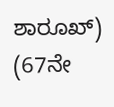ಶಾರೂಖ್)
(67ನೇ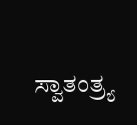ಸ್ವಾತಂತ್ರ್ಯ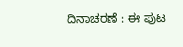ದಿನಾಚರಣೆ : ಈ ಪುಟ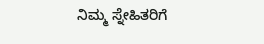ನಿಮ್ಮ ಸ್ನೇಹಿತರಿಗೆ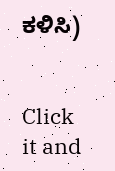ಕಳಿಸಿ)


Click it and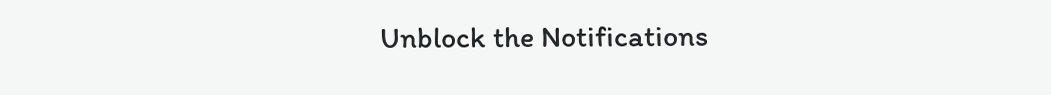Unblock the Notifications